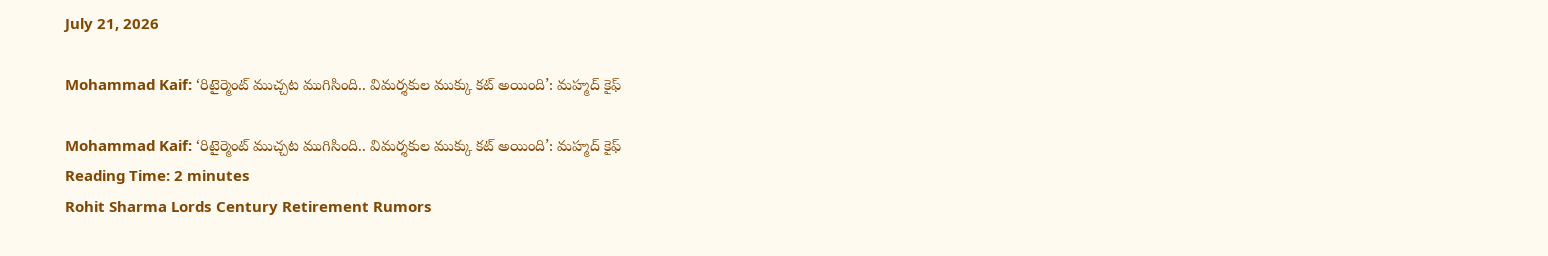July 21, 2026

Mohammad Kaif: ‘రిటైర్మెంట్ ముచ్చట ముగిసింది.. విమర్శకుల ముక్కు కట్ అయింది’: మహ్మద్ కైఫ్

Mohammad Kaif: ‘రిటైర్మెంట్ ముచ్చట ముగిసింది.. విమర్శకుల ముక్కు కట్ అయింది’: మహ్మద్ కైఫ్
Reading Time: 2 minutes
Rohit Sharma Lords Century Retirement Rumors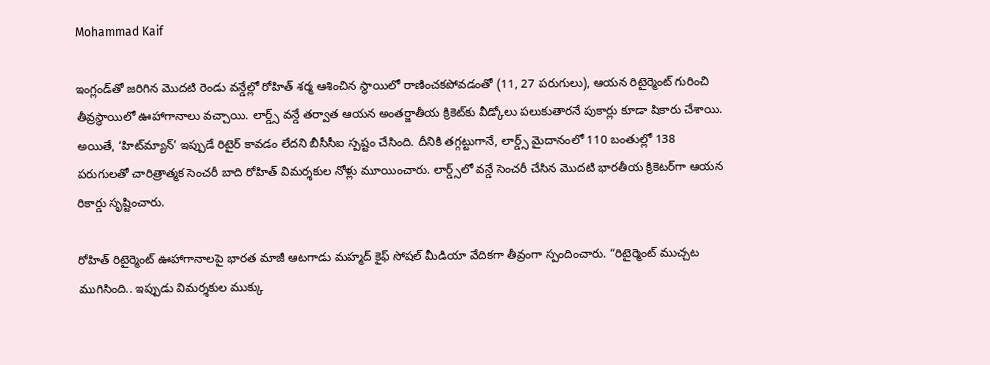Mohammad Kaif

ఇంగ్లండ్‌తో జరిగిన మొదటి రెండు వన్డేల్లో రోహిత్ శర్మ ఆశించిన స్థాయిలో రాణించకపోవడంతో (11, 27 పరుగులు), ఆయన రిటైర్మెంట్ గురించి తీవ్రస్థాయిలో ఊహాగానాలు వచ్చాయి. లార్డ్స్ వన్డే తర్వాత ఆయన అంతర్జాతీయ క్రికెట్‌కు వీడ్కోలు పలుకుతారనే పుకార్లు కూడా షికారు చేశాయి. అయితే, ‘హిట్‌మ్యాన్’ ఇప్పుడే రిటైర్ కావడం లేదని బీసీసీఐ స్పష్టం చేసింది. దీనికి తగ్గట్టుగానే, లార్డ్స్ మైదానంలో 110 బంతుల్లో 138 పరుగులతో చారిత్రాత్మక సెంచరీ బాది రోహిత్ విమర్శకుల నోళ్లు మూయించారు. లార్డ్స్‌లో వన్డే సెంచరీ చేసిన మొదటి భారతీయ క్రికెటర్‌గా ఆయన రికార్డు సృష్టించారు.

రోహిత్ రిటైర్మెంట్ ఊహాగానాలపై భారత మాజీ ఆటగాడు మహ్మద్ కైఫ్ సోషల్ మీడియా వేదికగా తీవ్రంగా స్పందించారు. “రిటైర్మెంట్ ముచ్చట ముగిసింది.. ఇప్పుడు విమర్శకుల ముక్కు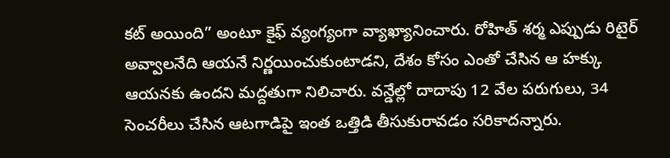కట్ అయింది” అంటూ కైఫ్ వ్యంగ్యంగా వ్యాఖ్యానించారు. రోహిత్ శర్మ ఎప్పుడు రిటైర్ అవ్వాలనేది ఆయనే నిర్ణయించుకుంటాడని, దేశం కోసం ఎంతో చేసిన ఆ హక్కు ఆయనకు ఉందని మద్దతుగా నిలిచారు. వన్డేల్లో దాదాపు 12 వేల పరుగులు, 34 సెంచరీలు చేసిన ఆటగాడిపై ఇంత ఒత్తిడి తీసుకురావడం సరికాదన్నారు.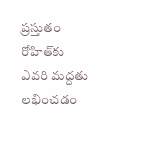ప్రస్తుతం రోహిత్‌కు ఎవరి మద్దతు లభించడం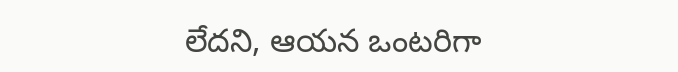లేదని, ఆయన ఒంటరిగా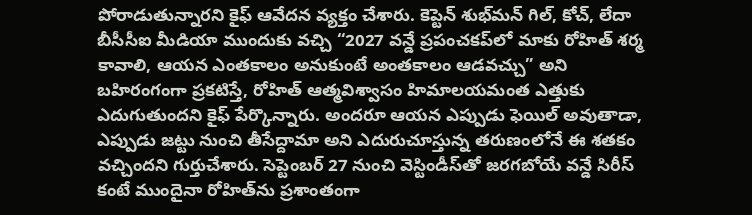పోరాడుతున్నారని కైఫ్ ఆవేదన వ్యక్తం చేశారు. కెప్టెన్ శుభ్‌మన్ గిల్, కోచ్, లేదా బీసీసీఐ మీడియా ముందుకు వచ్చి “2027 వన్డే ప్రపంచకప్‌లో మాకు రోహిత్ శర్మ కావాలి, ఆయన ఎంతకాలం అనుకుంటే అంతకాలం ఆడవచ్చు” అని బహిరంగంగా ప్రకటిస్తే, రోహిత్ ఆత్మవిశ్వాసం హిమాలయమంత ఎత్తుకు ఎదుగుతుందని కైఫ్ పేర్కొన్నారు. అందరూ ఆయన ఎప్పుడు ఫెయిల్ అవుతాడా, ఎప్పుడు జట్టు నుంచి తీసేద్దామా అని ఎదురుచూస్తున్న తరుణంలోనే ఈ శతకం వచ్చిందని గుర్తుచేశారు. సెప్టెంబర్ 27 నుంచి వెస్టిండీస్‌తో జరగబోయే వన్డే సిరీస్ కంటే ముందైనా రోహిత్‌ను ప్రశాంతంగా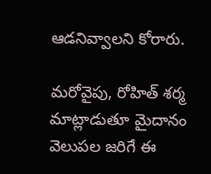ఆడనివ్వాలని కోరారు.

మరోవైపు, రోహిత్ శర్మ మాట్లాడుతూ మైదానం వెలుపల జరిగే ఈ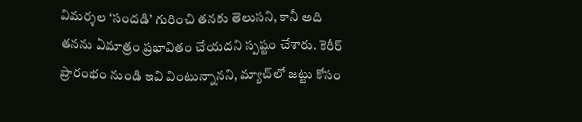విమర్శల ‘సందడి’ గురించి తనకు తెలుసని, కానీ అది తనను ఏమాత్రం ప్రభావితం చేయదని స్పష్టం చేశారు. కెరీర్ ప్రారంభం నుండి ఇవి వింటున్నానని, మ్యాచ్‌లో జట్టు కోసం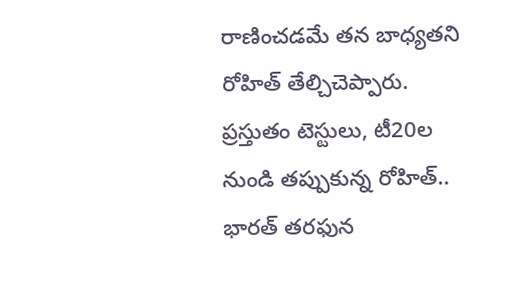రాణించడమే తన బాధ్యతని రోహిత్ తేల్చిచెప్పారు. ప్రస్తుతం టెస్టులు, టీ20ల నుండి తప్పుకున్న రోహిత్.. భారత్ తరఫున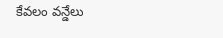కేవలం వన్డేలు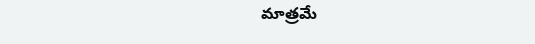మాత్రమే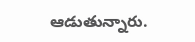ఆడుతున్నారు.